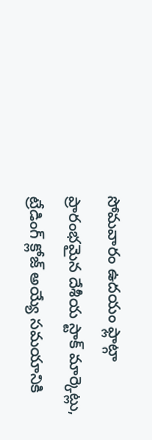సోమవారం ఉదయం ఫ్లాట్గా ప్రారంభమైన దేశీయ స్టాక్ మార్కెట్లు, ట్రేడింగ్ క్లోజ్ అయ్యే సమయానికి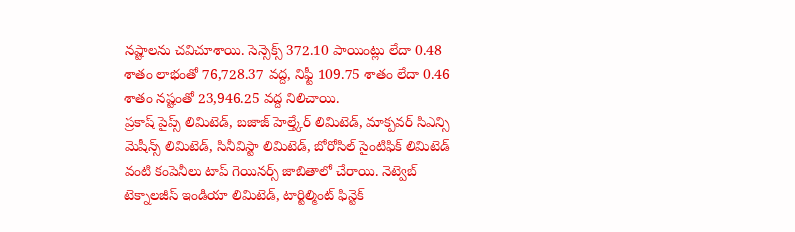నష్టాలను చవిచూశాయి. సెన్సెక్స్ 372.10 పాయింట్లు లేదా 0.48 శాతం లాభంతో 76,728.37 వద్ద, నిఫ్టీ 109.75 శాతం లేదా 0.46 శాతం నష్టంతో 23,946.25 వద్ద నిలిచాయి.
ప్రకాష్ పైప్స్ లిమిటెడ్, బజాజ్ హెల్త్కేర్ లిమిటెడ్, మాక్పవర్ సిఎన్సి మెషీన్స్ లిమిటెడ్, సినీవిస్టా లిమిటెడ్, బోరోసిల్ సైంటిఫిక్ లిమిటెడ్ వంటి కంపెనీలు టాప్ గెయినర్స్ జాబితాలో చేరాయి. నెట్వెబ్ టెక్నాలజీస్ ఇండియా లిమిటెడ్, టార్టిల్మింట్ ఫిన్టెక్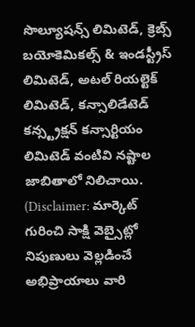సొల్యూషన్స్ లిమిటెడ్, క్రెబ్స్ బయోకెమికల్స్ & ఇండస్ట్రీస్ లిమిటెడ్, అటల్ రియల్టెక్ లిమిటెడ్, కన్సాలిడేటెడ్ కన్స్ట్రక్షన్ కన్సార్టియం లిమిటెడ్ వంటివి నష్టాల జాబితాలో నిలిచాయి.
(Disclaimer: మార్కెట్ గురించి సాక్షి వెబ్సైట్లో నిపుణులు వెల్లడించే అభిప్రాయాలు వారి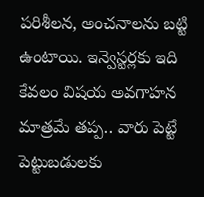పరిశీలన, అంచనాలను బట్టి ఉంటాయి. ఇన్వెస్టర్లకు ఇది కేవలం విషయ అవగాహన మాత్రమే తప్ప.. వారు పెట్టే పెట్టుబడులకు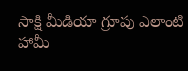సాక్షి మీడియా గ్రూపు ఎలాంటి హామీ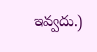ఇవ్వదు.)